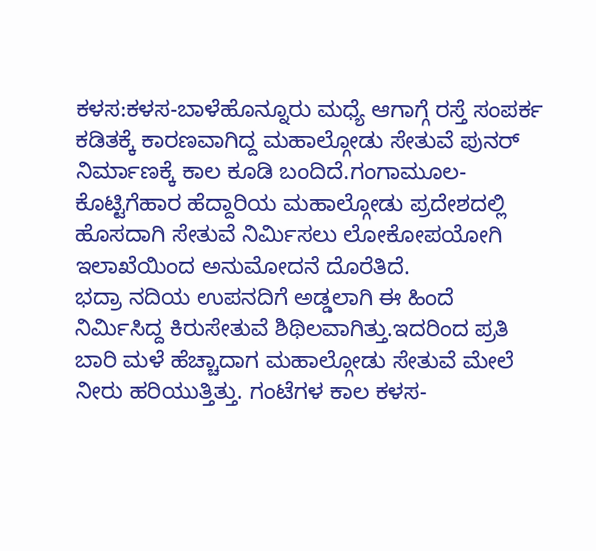ಕಳಸ:ಕಳಸ-ಬಾಳೆಹೊನ್ನೂರು ಮಧ್ಯೆ ಆಗಾಗ್ಗೆ ರಸ್ತೆ ಸಂಪರ್ಕ ಕಡಿತಕ್ಕೆ ಕಾರಣವಾಗಿದ್ದ ಮಹಾಲ್ಗೋಡು ಸೇತುವೆ ಪುನರ್ ನಿರ್ಮಾಣಕ್ಕೆ ಕಾಲ ಕೂಡಿ ಬಂದಿದೆ.ಗಂಗಾಮೂಲ-ಕೊಟ್ಟಿಗೆಹಾರ ಹೆದ್ದಾರಿಯ ಮಹಾಲ್ಗೋಡು ಪ್ರದೇಶದಲ್ಲಿ ಹೊಸದಾಗಿ ಸೇತುವೆ ನಿರ್ಮಿಸಲು ಲೋಕೋಪಯೋಗಿ ಇಲಾಖೆಯಿಂದ ಅನುಮೋದನೆ ದೊರೆತಿದೆ.
ಭದ್ರಾ ನದಿಯ ಉಪನದಿಗೆ ಅಡ್ಡಲಾಗಿ ಈ ಹಿಂದೆ ನಿರ್ಮಿಸಿದ್ದ ಕಿರುಸೇತುವೆ ಶಿಥಿಲವಾಗಿತ್ತು.ಇದರಿಂದ ಪ್ರತಿ ಬಾರಿ ಮಳೆ ಹೆಚ್ಚಾದಾಗ ಮಹಾಲ್ಗೋಡು ಸೇತುವೆ ಮೇಲೆ ನೀರು ಹರಿಯುತ್ತಿತ್ತು. ಗಂಟೆಗಳ ಕಾಲ ಕಳಸ-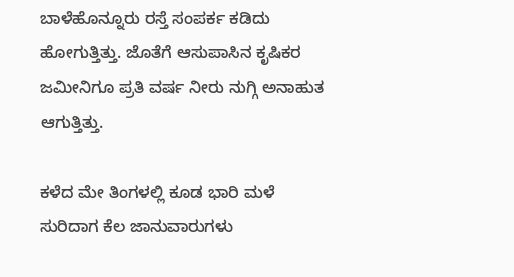ಬಾಳೆಹೊನ್ನೂರು ರಸ್ತೆ ಸಂಪರ್ಕ ಕಡಿದು ಹೋಗುತ್ತಿತ್ತು. ಜೊತೆಗೆ ಆಸುಪಾಸಿನ ಕೃಷಿಕರ ಜಮೀನಿಗೂ ಪ್ರತಿ ವರ್ಷ ನೀರು ನುಗ್ಗಿ ಅನಾಹುತ ಆಗುತ್ತಿತ್ತು.

ಕಳೆದ ಮೇ ತಿಂಗಳಲ್ಲಿ ಕೂಡ ಭಾರಿ ಮಳೆ ಸುರಿದಾಗ ಕೆಲ ಜಾನುವಾರುಗಳು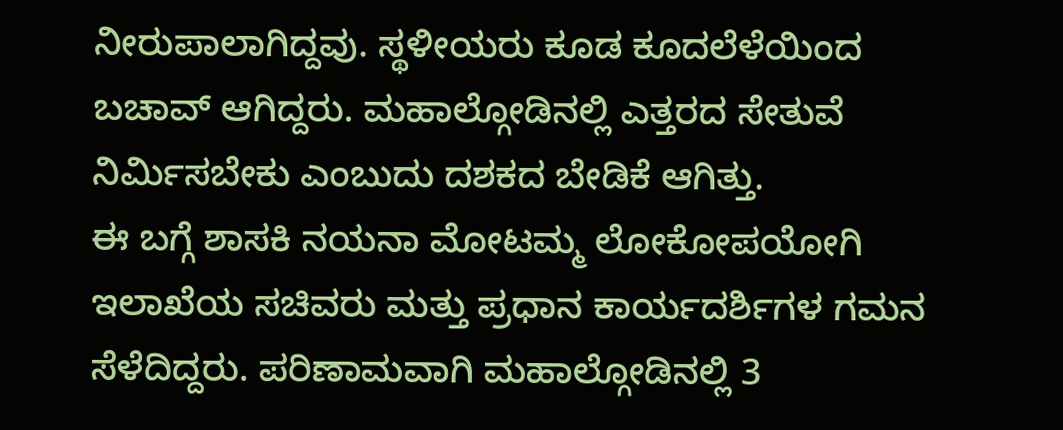ನೀರುಪಾಲಾಗಿದ್ದವು. ಸ್ಥಳೀಯರು ಕೂಡ ಕೂದಲೆಳೆಯಿಂದ ಬಚಾವ್ ಆಗಿದ್ದರು. ಮಹಾಲ್ಗೋಡಿನಲ್ಲಿ ಎತ್ತರದ ಸೇತುವೆ ನಿರ್ಮಿಸಬೇಕು ಎಂಬುದು ದಶಕದ ಬೇಡಿಕೆ ಆಗಿತ್ತು.
ಈ ಬಗ್ಗೆ ಶಾಸಕಿ ನಯನಾ ಮೋಟಮ್ಮ ಲೋಕೋಪಯೋಗಿ ಇಲಾಖೆಯ ಸಚಿವರು ಮತ್ತು ಪ್ರಧಾನ ಕಾರ್ಯದರ್ಶಿಗಳ ಗಮನ ಸೆಳೆದಿದ್ದರು. ಪರಿಣಾಮವಾಗಿ ಮಹಾಲ್ಗೋಡಿನಲ್ಲಿ 3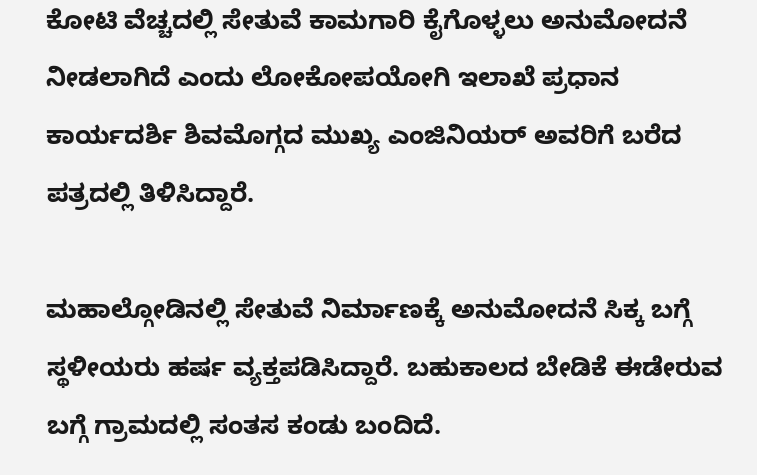ಕೋಟಿ ವೆಚ್ಚದಲ್ಲಿ ಸೇತುವೆ ಕಾಮಗಾರಿ ಕೈಗೊಳ್ಳಲು ಅನುಮೋದನೆ ನೀಡಲಾಗಿದೆ ಎಂದು ಲೋಕೋಪಯೋಗಿ ಇಲಾಖೆ ಪ್ರಧಾನ ಕಾರ್ಯದರ್ಶಿ ಶಿವಮೊಗ್ಗದ ಮುಖ್ಯ ಎಂಜಿನಿಯರ್ ಅವರಿಗೆ ಬರೆದ ಪತ್ರದಲ್ಲಿ ತಿಳಿಸಿದ್ದಾರೆ.

ಮಹಾಲ್ಗೋಡಿನಲ್ಲಿ ಸೇತುವೆ ನಿರ್ಮಾಣಕ್ಕೆ ಅನುಮೋದನೆ ಸಿಕ್ಕ ಬಗ್ಗೆ ಸ್ಥಳೀಯರು ಹರ್ಷ ವ್ಯಕ್ತಪಡಿಸಿದ್ದಾರೆ. ಬಹುಕಾಲದ ಬೇಡಿಕೆ ಈಡೇರುವ ಬಗ್ಗೆ ಗ್ರಾಮದಲ್ಲಿ ಸಂತಸ ಕಂಡು ಬಂದಿದೆ.